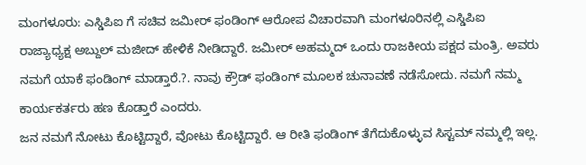ಮಂಗಳೂರು: ಎಸ್ಡಿಪಿಐ ಗೆ ಸಚಿವ ಜಮೀರ್ ಫಂಡಿಂಗ್ ಆರೋಪ ವಿಚಾರವಾಗಿ ಮಂಗಳೂರಿನಲ್ಲಿ ಎಸ್ಡಿಪಿಐ ರಾಜ್ಯಾಧ್ಯಕ್ಷ ಅಬ್ದುಲ್ ಮಜೀದ್ ಹೇಳಿಕೆ ನೀಡಿದ್ದಾರೆ. ಜಮೀರ್ ಅಹಮ್ಮದ್ ಒಂದು ರಾಜಕೀಯ ಪಕ್ಷದ ಮಂತ್ರಿ. ಅವರು ನಮಗೆ ಯಾಕೆ ಫಂಡಿಂಗ್ ಮಾಡ್ತಾರೆ.?. ನಾವು ಕ್ರೌಡ್ ಫಂಡಿಂಗ್ ಮೂಲಕ ಚುನಾವಣೆ ನಡೆಸೋದು. ನಮಗೆ ನಮ್ಮ ಕಾರ್ಯಕರ್ತರು ಹಣ ಕೊಡ್ತಾರೆ ಎಂದರು.
ಜನ ನಮಗೆ ನೋಟು ಕೊಟ್ಟಿದ್ದಾರೆ, ವೋಟು ಕೊಟ್ಟಿದ್ದಾರೆ. ಆ ರೀತಿ ಫಂಡಿಂಗ್ ತೆಗೆದುಕೊಳ್ಳುವ ಸಿಸ್ಟಮ್ ನಮ್ಮಲ್ಲಿ ಇಲ್ಲ.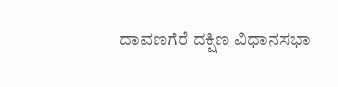ದಾವಣಗೆರೆ ದಕ್ಷಿಣ ವಿಧಾನಸಭಾ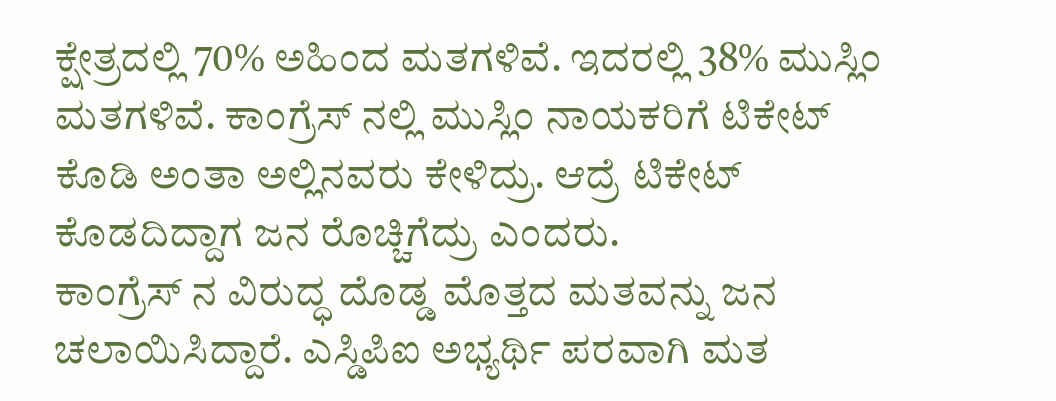ಕ್ಷೇತ್ರದಲ್ಲಿ 70% ಅಹಿಂದ ಮತಗಳಿವೆ. ಇದರಲ್ಲಿ 38% ಮುಸ್ಲಿಂ ಮತಗಳಿವೆ. ಕಾಂಗ್ರೆಸ್ ನಲ್ಲಿ ಮುಸ್ಲಿಂ ನಾಯಕರಿಗೆ ಟಿಕೇಟ್ ಕೊಡಿ ಅಂತಾ ಅಲ್ಲಿನವರು ಕೇಳಿದ್ರು. ಆದ್ರೆ ಟಿಕೇಟ್ ಕೊಡದಿದ್ದಾಗ ಜನ ರೊಚ್ಚಿಗೆದ್ರು ಎಂದರು.
ಕಾಂಗ್ರೆಸ್ ನ ವಿರುದ್ಧ ದೊಡ್ಡ ಮೊತ್ತದ ಮತವನ್ನು ಜನ ಚಲಾಯಿಸಿದ್ದಾರೆ. ಎಸ್ಡಿಪಿಐ ಅಭ್ಯರ್ಥಿ ಪರವಾಗಿ ಮತ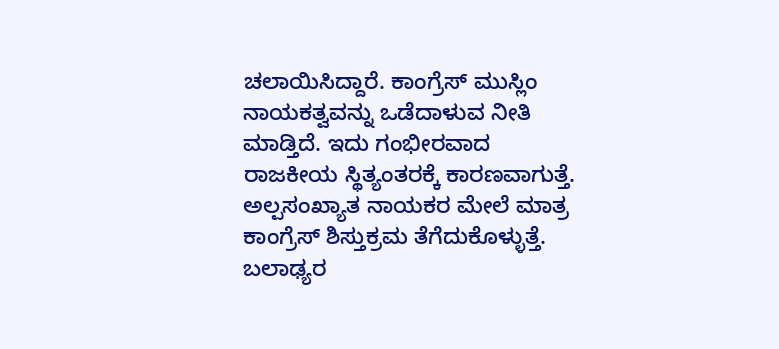ಚಲಾಯಿಸಿದ್ದಾರೆ. ಕಾಂಗ್ರೆಸ್ ಮುಸ್ಲಿಂ ನಾಯಕತ್ವವನ್ನು ಒಡೆದಾಳುವ ನೀತಿ ಮಾಡ್ತಿದೆ. ಇದು ಗಂಭೀರವಾದ ರಾಜಕೀಯ ಸ್ಥಿತ್ಯಂತರಕ್ಕೆ ಕಾರಣವಾಗುತ್ತೆ. ಅಲ್ಪಸಂಖ್ಯಾತ ನಾಯಕರ ಮೇಲೆ ಮಾತ್ರ ಕಾಂಗ್ರೆಸ್ ಶಿಸ್ತುಕ್ರಮ ತೆಗೆದುಕೊಳ್ಳುತ್ತೆ. ಬಲಾಢ್ಯರ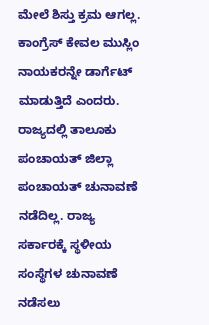ಮೇಲೆ ಶಿಸ್ತು ಕ್ರಮ ಆಗಲ್ಲ. ಕಾಂಗ್ರೆಸ್ ಕೇವಲ ಮುಸ್ಲಿಂ ನಾಯಕರನ್ನೇ ಡಾರ್ಗೆಟ್ ಮಾಡುತ್ತಿದೆ ಎಂದರು.
ರಾಜ್ಯದಲ್ಲಿ ತಾಲೂಕು ಪಂಚಾಯತ್ ಜಿಲ್ಲಾ ಪಂಚಾಯತ್ ಚುನಾವಣೆ ನಡೆದಿಲ್ಲ. ರಾಜ್ಯ ಸರ್ಕಾರಕ್ಕೆ ಸ್ಥಳೀಯ ಸಂಸ್ಥೆಗಳ ಚುನಾವಣೆ ನಡೆಸಲು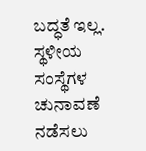ಬದ್ಧತೆ ಇಲ್ಲ. ಸ್ಥಳೀಯ ಸಂಸ್ಥೆಗಳ ಚುನಾವಣೆ ನಡೆಸಲು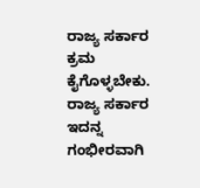ರಾಜ್ಯ ಸರ್ಕಾರ ಕ್ರಮ ಕೈಗೊಳ್ಳಬೇಕು. ರಾಜ್ಯ ಸರ್ಕಾರ ಇದನ್ನ ಗಂಭೀರವಾಗಿ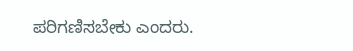ಪರಿಗಣಿಸಬೇಕು ಎಂದರು.